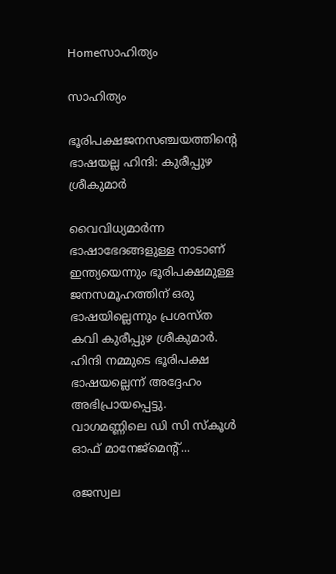Homeസാഹിത്യം

സാഹിത്യം

ഭൂരിപക്ഷജനസഞ്ചയത്തിന്റെ ഭാഷയല്ല ഹിന്ദി: കുരീപ്പുഴ ശ്രീകുമാര്‍

വൈവിധ്യമാര്‍ന്ന ഭാഷാഭേദങ്ങളുള്ള നാടാണ് ഇന്ത്യയെന്നും ഭൂരിപക്ഷമുള്ള ജനസമൂഹത്തിന് ഒരു ഭാഷയില്ലെന്നും പ്രശസ്ത കവി കുരീപ്പുഴ ശ്രീകുമാര്‍. ഹിന്ദി നമ്മുടെ ഭൂരിപക്ഷ ഭാഷയല്ലെന്ന് അദ്ദേഹം അഭിപ്രായപ്പെട്ടു. വാഗമണ്ണിലെ ഡി സി സ്‌കൂള്‍ ഓഫ് മാനേജ്‌മെന്റ്...

രജസ്വല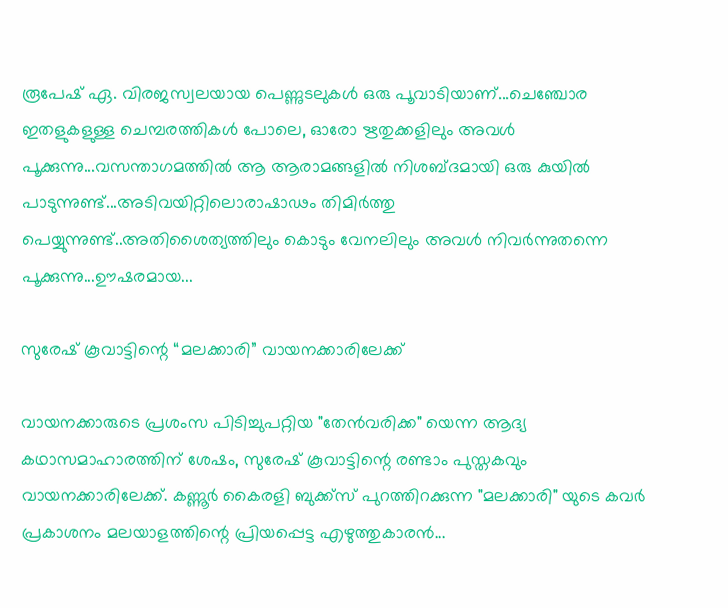രൂപേഷ് ഏ. വിരജസ്വലയായ പെണ്ണുടലുകള്‍ ഒരു പൂവാടിയാണ്...ചെഞ്ചോര ഇതളുകളുള്ള ചെമ്പരത്തികള്‍ പോലെ, ഓരോ ഋതുക്കളിലും അവള്‍ പൂക്കുന്നു...വസന്താഗമത്തില്‍ ആ ആരാമങ്ങളില്‍ നിശബ്ദമായി ഒരു കുയില്‍ പാടുന്നുണ്ട്...അടിവയിറ്റിലൊരാഷാഢം തിമിര്‍ത്തു പെയ്യുന്നുണ്ട്..അതിശൈത്യത്തിലും കൊടും വേനലിലും അവള്‍ നിവര്‍ന്നുതന്നെ പൂക്കുന്നു...ഊഷരമായ...

സുരേഷ് കൂവാട്ടിന്റെ “മലക്കാരി” വായനക്കാരിലേക്ക്

വായനക്കാരുടെ പ്രശംസ പിടിച്ചുപറ്റിയ "തേൻവരിക്ക" യെന്ന ആദ്യ കഥാസമാഹാരത്തിന് ശേഷം, സുരേഷ് കൂവാട്ടിന്റെ രണ്ടാം പുസ്തകവും വായനക്കാരിലേക്ക്. കണ്ണൂർ കൈരളി ബുക്ക്സ് പുറത്തിറക്കുന്ന "മലക്കാരി" യുടെ കവർ പ്രകാശനം മലയാളത്തിന്റെ പ്രിയപ്പെട്ട എഴുത്തുകാരൻ...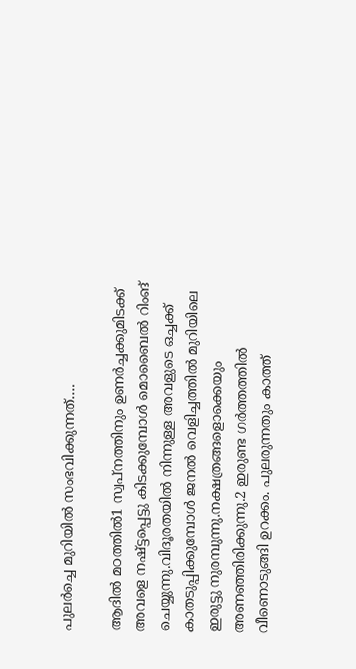പുലർച്ചെ മുറിയിൽ സംഭവിക്കുന്നത്….

ആദിൽ മഠത്തിൽ1 സ്വപ്നത്തിനും ഉണർച്ചക്കുമിടക്ക് അവളെ നഷ്ട്ടപ്പെട്ടു കിടക്കുമ്പോൾ മൊബൈൽ റിംങ് ചെയ്യുന്നു.വിദൂരതയിൽ നിന്നുള്ള അവളുടെ ഒച്ചക്ക് കാതടുപ്പിക്കുമ്പോൾ ജനൽ വെളിച്ചത്തിൽ മുറിയിലെ ഇരുട്ടു നുരമ്പുന്നു.നക്ഷത്രങ്ങളൊക്കെയും അണഞ്ഞിരിക്കുന്നു.2 ഇരുണ്ട ഗർത്തത്തിൽ വീണൊടുങ്ങി ഉറക്കം. പുലരുന്നതും കാത്ത്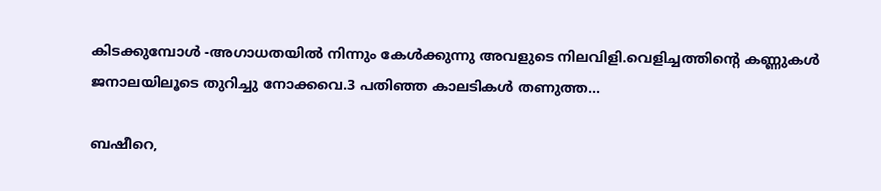കിടക്കുമ്പോൾ -അഗാധതയിൽ നിന്നും കേൾക്കുന്നു അവളുടെ നിലവിളി.വെളിച്ചത്തിന്റെ കണ്ണുകൾ ജനാലയിലൂടെ തുറിച്ചു നോക്കവെ.3 പതിഞ്ഞ കാലടികൾ തണുത്ത...

ബഷീറെ,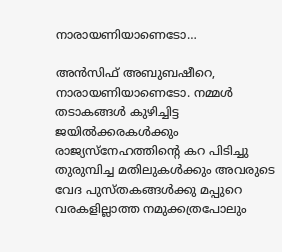നാരായണിയാണെടോ…

അൻസിഫ് അബുബഷീറെ, നാരായണിയാണെടോ. നമ്മൾ തടാകങ്ങൾ കുഴിച്ചിട്ട ജയിൽക്കരകൾക്കും രാജ്യസ്നേഹത്തിന്റെ കറ പിടിച്ചു തുരുമ്പിച്ച മതിലുകൾക്കും അവരുടെ വേദ പുസ്തകങ്ങൾക്കു മപ്പുറെ വരകളില്ലാത്ത നമുക്കത്രപോലും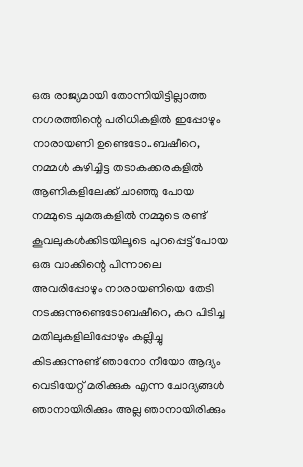ഒരു രാജ്യമായി തോന്നിയിട്ടില്ലാത്ത നഗരത്തിന്റെ പരിധികളിൽ ഇപ്പോഴും നാരായണി ഉണ്ടെടോ..ബഷീറെ, നമ്മൾ കുഴിച്ചിട്ട തടാകക്കരകളിൽ ആണികളിലേക്ക്‌ ചാഞ്ഞു പോയ നമ്മുടെ ചുമരുകളിൽ നമ്മുടെ രണ്ട് കൂവലുകൾക്കിടയിലൂടെ പുറപ്പെട്ട് പോയ ഒരു വാക്കിന്റെ പിന്നാലെ അവരിപ്പോഴും നാരായണിയെ തേടി നടക്കുന്നുണ്ടെടോബഷീറെ, കറ പിടിച്ച മതിലുകളിലിപ്പോഴും കല്ലിച്ചു കിടക്കുന്നുണ്ട് ഞാനോ നീയോ ആദ്യം വെടിയേറ്റ് മരിക്കുക എന്ന ചോദ്യങ്ങൾ ഞാനായിരിക്കും അല്ല ഞാനായിരിക്കും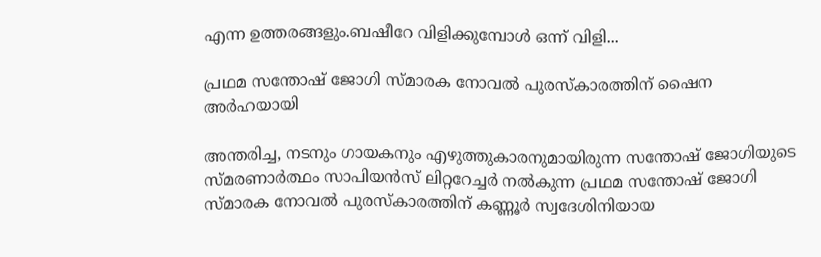എന്ന ഉത്തരങ്ങളും.ബഷീറേ വിളിക്കുമ്പോൾ ഒന്ന് വിളി...

പ്രഥമ സന്തോഷ് ജോഗി സ്മാരക നോവല്‍ പുരസ്കാരത്തിന് ഷൈന അര്‍ഹയായി

അന്തരിച്ച, നടനും ഗായകനും എഴുത്തുകാരനുമായിരുന്ന സന്തോഷ് ജോഗിയുടെ സ്മരണാര്‍ത്ഥം സാപിയന്‍സ് ലിറ്ററേച്ചര്‍ നല്‍കുന്ന പ്രഥമ സന്തോഷ് ജോഗി സ്മാരക നോവല്‍ പുരസ്കാരത്തിന് കണ്ണൂര്‍ സ്വദേശിനിയായ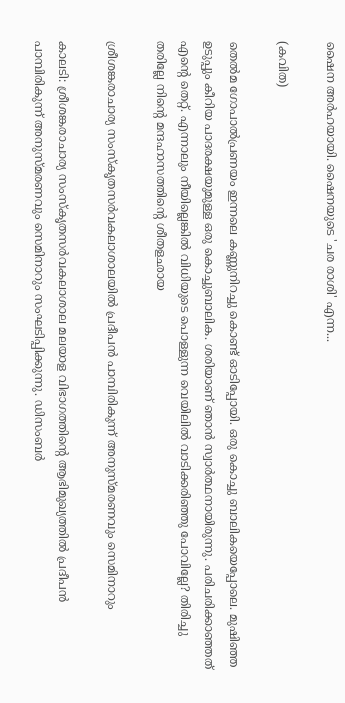ഷൈന അര്‍ഹയായി. ഷൈനയുടെ 'ചര രാശി' എന്ന...

(കവിത)

തെൽമ ഗോപാൽപ്രണയം ഇന്നലെ കണ്ണുനിറച്ചു കൊണ്ട് ഓടിപ്പോയി. ഒരു കൊച്ചു ബാലികയെപ്പോലെ. മുഷിഞ്ഞ ഉടുപ്പും കീറിയ പാദരക്ഷയുമുള്ള ഒരു കൊച്ചുബാലിക. ശരിയാണ് ഞാൻ സ്വാർത്ഥനായിരുന്നു. പരിചരിക്കാഞ്ഞത് എന്റെ തെറ്റ്. എന്നാലും നീയില്ലെങ്കിൽ വിധിയുടെ പൊള്ളുന്ന വെയിലിൽ വാടിക്കരിഞ്ഞു പോവില്ലേ? തിരിച്ചു തരില്ലേ നിന്റെ മന്ദഹാസത്തിന്റെ ശീതളഛായ

ശ്രീശങ്കരാചാര്യ സംസ്‌കൃതസര്‍വകലാശാലയില്‍ പ്രദീപന്‍ പാമ്പിരികുന്ന് അനുസ്മരണവും സെമിനാറും

കാലടി: ശ്രീശങ്കരാചാര്യ സംസ്‌കൃതസര്‍വകലാശാല മലയാള വിഭാഗത്തിന്റെ ആഭിമുഖ്യത്തില്‍ പ്രദീപന്‍ പാമ്പിരികുന്ന് അനുസ്മരണവും സെമിനാറും സംഘടിപ്പിക്കുന്നു. ഡിസംബര്‍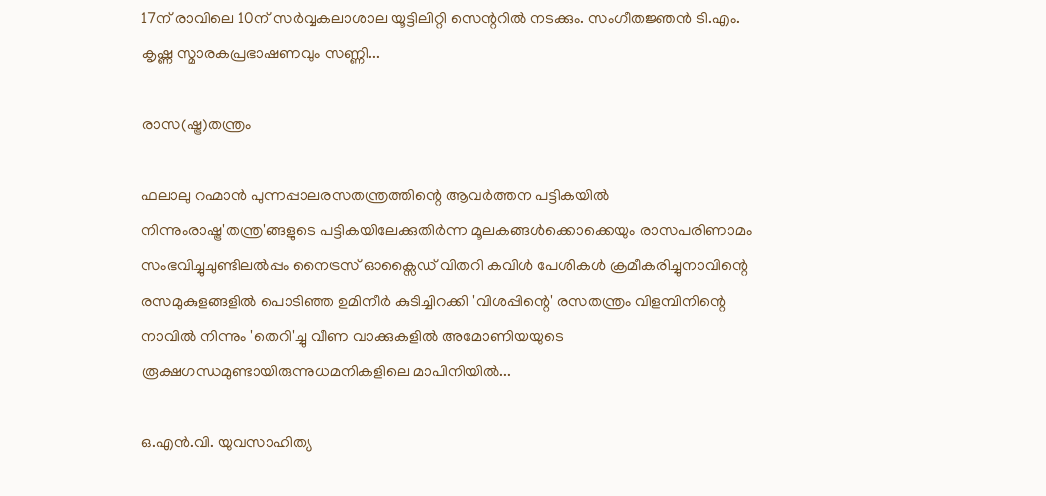17ന് രാവിലെ 10ന് സര്‍വ്വകലാശാല യൂട്ടിലിറ്റി സെന്ററില്‍ നടക്കും. സംഗീതജ്ഞന്‍ ടി.എം. കൃഷ്ണ സ്മാരകപ്രഭാഷണവും സണ്ണി...

രാസ(ഷ്ട്ര)തന്ത്രം

ഫലാലു റഹ്മാൻ പുന്നപ്പാലരസതന്ത്രത്തിന്റെ ആവർത്തന പട്ടികയിൽ നിന്നുംരാഷ്ട്ര'തന്ത്ര'ങ്ങളുടെ പട്ടികയിലേക്കുതിർന്ന മൂലകങ്ങൾക്കൊക്കെയും രാസപരിണാമം സംഭവിച്ചുചുണ്ടിലൽപ്പം നൈട്രസ് ഓക്സൈഡ് വിതറി കവിൾ പേശികൾ ക്രമീകരിച്ചുനാവിന്റെ രസമുകുളങ്ങളിൽ പൊടിഞ്ഞ ഉമിനീർ കുടിച്ചിറക്കി 'വിശപ്പിന്റെ' രസതന്ത്രം വിളമ്പിനിന്റെ നാവിൽ നിന്നും 'തെറി'ച്ചു വീണ വാക്കുകളിൽ അമോണിയയുടെ രൂക്ഷഗന്ധമുണ്ടായിരുന്നുധമനികളിലെ മാപിനിയിൽ...

ഒ.എന്‍.വി. യുവസാഹിത്യ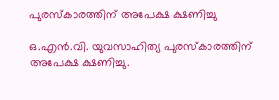പുരസ്‌കാരത്തിന് അപേക്ഷ ക്ഷണിച്ചു

ഒ.എന്‍.വി. യുവസാഹിത്യ പുരസ്‌കാരത്തിന് അപേക്ഷ ക്ഷണിച്ചു.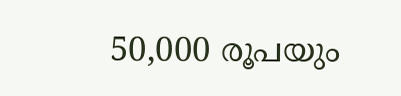50,000 രൂപയും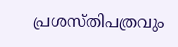പ്രശസ്തിപത്രവും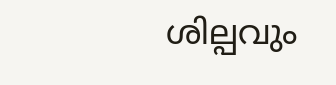ശില്പവും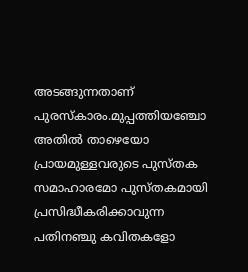അടങ്ങുന്നതാണ് പുരസ്‌കാരം.മുപ്പത്തിയഞ്ചോ അതില്‍ താഴെയോ പ്രായമുള്ളവരുടെ പുസ്തക സമാഹാരമോ പുസ്തകമായി പ്രസിദ്ധീകരിക്കാവുന്ന പതിനഞ്ചു കവിതകളോ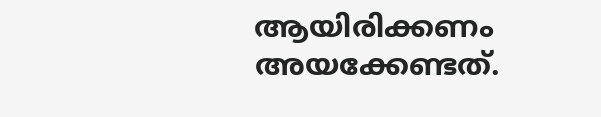ആയിരിക്കണം അയക്കേണ്ടത്.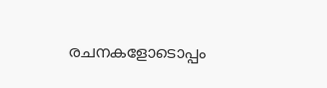രചനകളോടൊപ്പം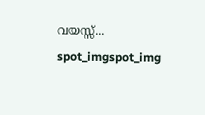വയസ്സ്...
spot_imgspot_img